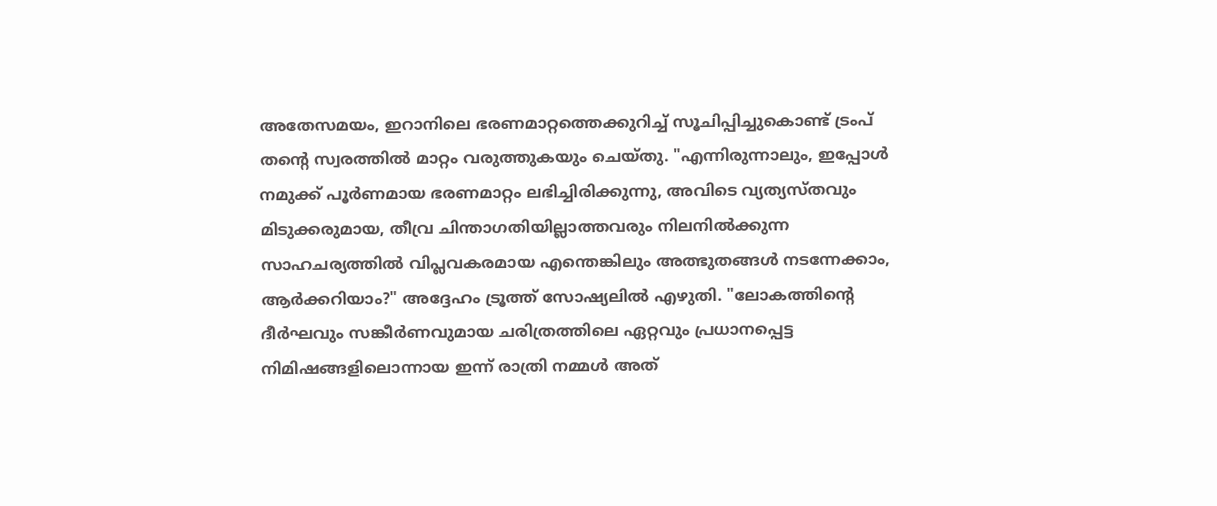അതേസമയം, ഇറാനിലെ ഭരണമാറ്റത്തെക്കുറിച്ച് സൂചിപ്പിച്ചുകൊണ്ട് ട്രംപ് തന്റെ സ്വരത്തിൽ മാറ്റം വരുത്തുകയും ചെയ്തു. "എന്നിരുന്നാലും, ഇപ്പോൾ നമുക്ക് പൂർണമായ ഭരണമാറ്റം ലഭിച്ചിരിക്കുന്നു, അവിടെ വ്യത്യസ്തവും മിടുക്കരുമായ, തീവ്ര ചിന്താഗതിയില്ലാത്തവരും നിലനിൽക്കുന്ന സാഹചര്യത്തിൽ വിപ്ലവകരമായ എന്തെങ്കിലും അത്ഭുതങ്ങൾ നടന്നേക്കാം, ആർക്കറിയാം?" അദ്ദേഹം ട്രൂത്ത് സോഷ്യലിൽ എഴുതി. "ലോകത്തിന്റെ ദീർഘവും സങ്കീർണവുമായ ചരിത്രത്തിലെ ഏറ്റവും പ്രധാനപ്പെട്ട നിമിഷങ്ങളിലൊന്നായ ഇന്ന് രാത്രി നമ്മൾ അത്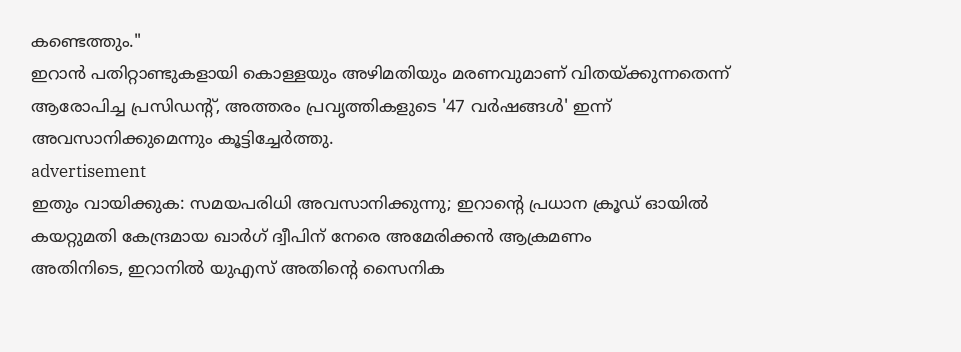കണ്ടെത്തും."
ഇറാൻ പതിറ്റാണ്ടുകളായി കൊള്ളയും അഴിമതിയും മരണവുമാണ് വിതയ്ക്കുന്നതെന്ന് ആരോപിച്ച പ്രസിഡന്റ്, അത്തരം പ്രവൃത്തികളുടെ '47 വർഷങ്ങൾ' ഇന്ന് അവസാനിക്കുമെന്നും കൂട്ടിച്ചേർത്തു.
advertisement
ഇതും വായിക്കുക: സമയപരിധി അവസാനിക്കുന്നു; ഇറാന്റെ പ്രധാന ക്രൂഡ് ഓയിൽ കയറ്റുമതി കേന്ദ്രമായ ഖാർഗ് ദ്വീപിന് നേരെ അമേരിക്കൻ ആക്രമണം
അതിനിടെ, ഇറാനിൽ യുഎസ് അതിന്റെ സൈനിക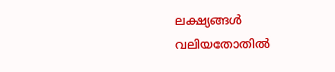ലക്ഷ്യങ്ങൾ വലിയതോതിൽ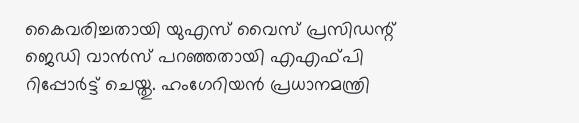കൈവരിച്ചതായി യുഎസ് വൈസ് പ്രസിഡന്റ് ജെഡി വാൻസ് പറഞ്ഞതായി എഎഫ്പി റിപ്പോർട്ട് ചെയ്തു. ഹംഗേറിയൻ പ്രധാനമന്ത്രി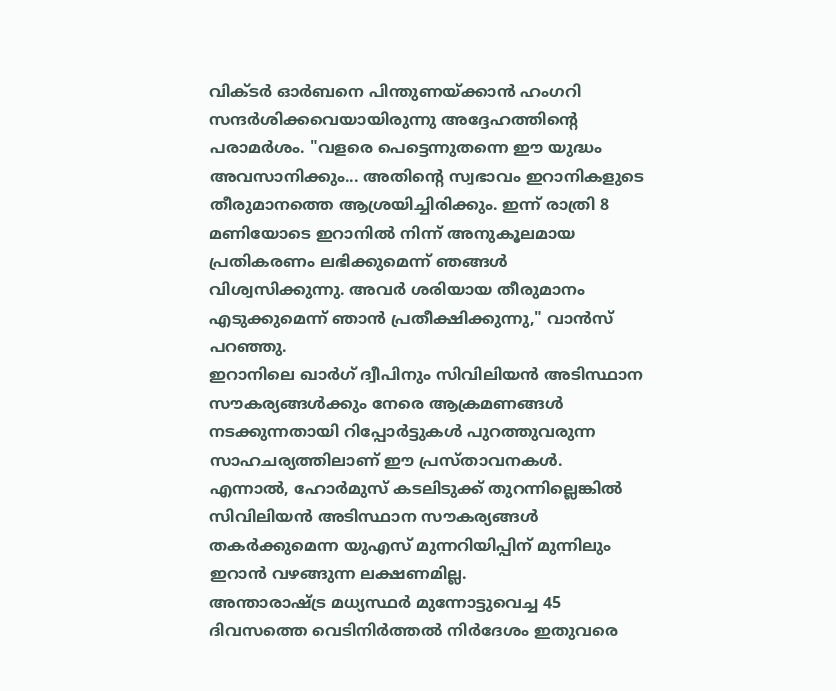വിക്ടർ ഓർബനെ പിന്തുണയ്ക്കാൻ ഹംഗറി സന്ദർശിക്കവെയായിരുന്നു അദ്ദേഹത്തിന്റെ പരാമർശം. "വളരെ പെട്ടെന്നുതന്നെ ഈ യുദ്ധം അവസാനിക്കും... അതിന്റെ സ്വഭാവം ഇറാനികളുടെ തീരുമാനത്തെ ആശ്രയിച്ചിരിക്കും. ഇന്ന് രാത്രി 8 മണിയോടെ ഇറാനിൽ നിന്ന് അനുകൂലമായ പ്രതികരണം ലഭിക്കുമെന്ന് ഞങ്ങൾ വിശ്വസിക്കുന്നു. അവർ ശരിയായ തീരുമാനം എടുക്കുമെന്ന് ഞാൻ പ്രതീക്ഷിക്കുന്നു," വാൻസ് പറഞ്ഞു.
ഇറാനിലെ ഖാർഗ് ദ്വീപിനും സിവിലിയൻ അടിസ്ഥാന സൗകര്യങ്ങൾക്കും നേരെ ആക്രമണങ്ങൾ നടക്കുന്നതായി റിപ്പോർട്ടുകൾ പുറത്തുവരുന്ന സാഹചര്യത്തിലാണ് ഈ പ്രസ്താവനകൾ. എന്നാൽ, ഹോർമുസ് കടലിടുക്ക് തുറന്നില്ലെങ്കിൽ സിവിലിയൻ അടിസ്ഥാന സൗകര്യങ്ങൾ തകർക്കുമെന്ന യുഎസ് മുന്നറിയിപ്പിന് മുന്നിലും ഇറാൻ വഴങ്ങുന്ന ലക്ഷണമില്ല.
അന്താരാഷ്ട്ര മധ്യസ്ഥർ മുന്നോട്ടുവെച്ച 45 ദിവസത്തെ വെടിനിർത്തൽ നിർദേശം ഇതുവരെ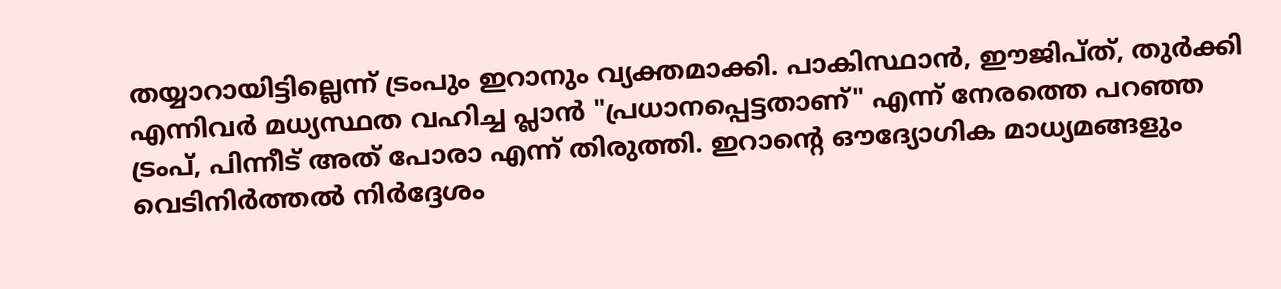തയ്യാറായിട്ടില്ലെന്ന് ട്രംപും ഇറാനും വ്യക്തമാക്കി. പാകിസ്ഥാൻ, ഈജിപ്ത്, തുർക്കി എന്നിവർ മധ്യസ്ഥത വഹിച്ച പ്ലാൻ "പ്രധാനപ്പെട്ടതാണ്" എന്ന് നേരത്തെ പറഞ്ഞ ട്രംപ്, പിന്നീട് അത് പോരാ എന്ന് തിരുത്തി. ഇറാന്റെ ഔദ്യോഗിക മാധ്യമങ്ങളും വെടിനിർത്തൽ നിർദ്ദേശം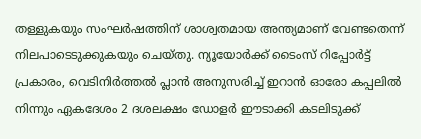തള്ളുകയും സംഘർഷത്തിന് ശാശ്വതമായ അന്ത്യമാണ് വേണ്ടതെന്ന് നിലപാടെടുക്കുകയും ചെയ്തു. ന്യൂയോർക്ക് ടൈംസ് റിപ്പോർട്ട് പ്രകാരം, വെടിനിർത്തൽ പ്ലാൻ അനുസരിച്ച് ഇറാൻ ഓരോ കപ്പലിൽ നിന്നും ഏകദേശം 2 ദശലക്ഷം ഡോളർ ഈടാക്കി കടലിടുക്ക്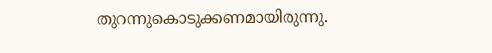തുറന്നുകൊടുക്കണമായിരുന്നു.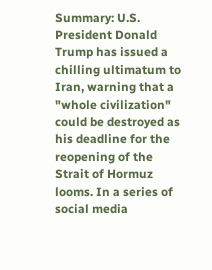Summary: U.S. President Donald Trump has issued a chilling ultimatum to Iran, warning that a "whole civilization" could be destroyed as his deadline for the reopening of the Strait of Hormuz looms. In a series of social media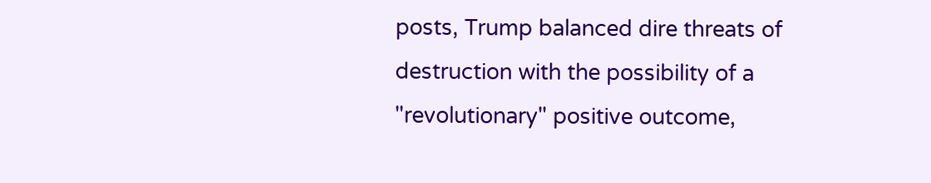posts, Trump balanced dire threats of destruction with the possibility of a "revolutionary" positive outcome,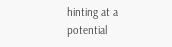hinting at a potential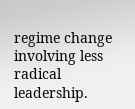regime change involving less radical leadership.